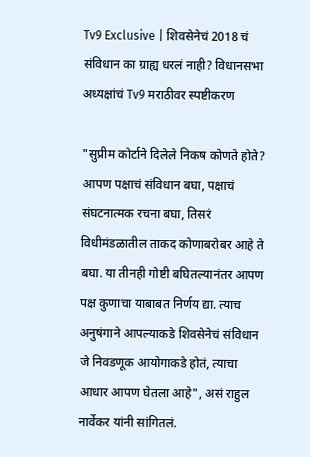Tv9 Exclusive | शिवसेनेचं 2018 चं संविधान का ग्राह्य धरलं नाही? विधानसभा अध्यक्षांचं Tv9 मराठीवर स्पष्टीकरण

"सुप्रीम कोर्टाने दिलेले निकष कोणते होते? आपण पक्षाचं संविधान बघा, पक्षाचं संघटनात्मक रचना बघा, तिसरं विधीमंडळातील ताकद कोणाबरोबर आहे ते बघा. या तीनही गोष्टी बघितल्यानंतर आपण पक्ष कुणाचा याबाबत निर्णय द्या. त्याच अनुषंगाने आपल्याकडे शिवसेनेचं संविधान जे निवडणूक आयोगाकडे होतं, त्याचा आधार आपण घेतला आहे", असं राहुल नार्वेकर यांनी सांगितलं.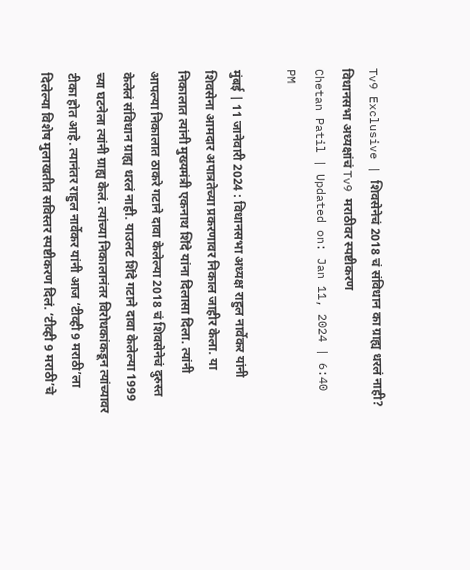Tv9 Exclusive | शिवसेनेचं 2018 चं संविधान का ग्राह्य धरलं नाही? विधानसभा अध्यक्षांचं Tv9 मराठीवर स्पष्टीकरण
Chetan Patil | Updated on: Jan 11, 2024 | 6:40 PM

मुंबई | 11 जानेवारी 2024 : विधानसभा अध्यक्ष राहुल नार्वेकर यांनी शिवसेना आमदार अपात्रतेच्या प्रकरणावर निकाल जाहीर केला. या निकालात त्यांनी मुख्यमंत्री एकनाथ शिंदे यांना दिलासा दिला. त्यांनी आपल्या निकालात ठाकरे गटाने दावा केलेल्या 2018 चं शिवसेनेचं दुरुस्त केलेलं संविधान ग्राह्य धरलं नाही. याउलट शिंदे गटाने दावा केलेल्या 1999 च्या घटनेला त्यांनी ग्राह्य केलं. त्यांच्या निकालानंतर विरोधकांकडून त्यांच्यावर टीका होत आहे. त्यानंतर राहुल नार्वेकर यांनी आज ‘टीव्ही 9 मराठी’ला दिलेल्या विशेष मुलाखतीत सविस्तर स्पष्टीकरण दिलं. ‘टीव्ही 9 मराठी’चे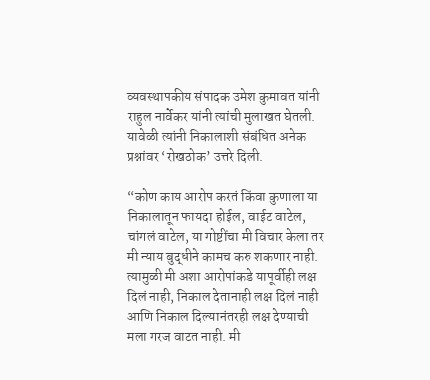व्यवस्थापकीय संपादक उमेश कुमावत यांनी राहुल नार्वेकर यांनी त्यांची मुलाखत घेतली. यावेळी त्यांनी निकालाशी संबंधित अनेक प्रश्नांवर ‘रोखठोक’ उत्तरे दिली.

“कोण काय आरोप करतं किंवा कुणाला या निकालातून फायदा होईल, वाईट वाटेल, चांगलं वाटेल, या गोष्टींचा मी विचार केला तर मी न्याय बुद्धीने कामच करु शकणार नाही. त्यामुळी मी अशा आरोपांकडे यापूर्वीही लक्ष दिलं नाही, निकाल देतानाही लक्ष दिलं नाही आणि निकाल दिल्यानंतरही लक्ष देण्याची मला गरज वाटत नाही. मी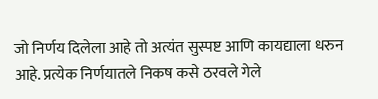जो निर्णय दिलेला आहे तो अत्यंत सुस्पष्ट आणि कायद्याला धरुन आहे. प्रत्येक निर्णयातले निकष कसे ठरवले गेले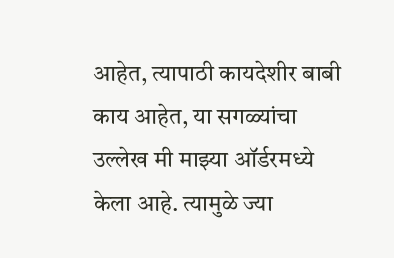आहेत, त्यापाठी कायदेशीर बाबी काय आहेत, या सगळ्यांचा उल्लेख मी माझ्या ऑर्डरमध्ये केला आहे. त्यामुळे ज्या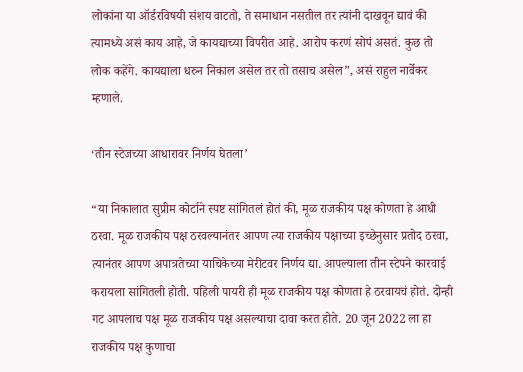लोकांना या ऑर्डरविषयी संशय वाटतो, ते समाधान नसतील तर त्यांनी दाखवून द्यावं की त्यामध्ये असं काय आहे, जे कायद्याच्या विपरीत आहे. आरोप करणं सोपं असतं. कुछ तो लोक कहेंगे. कायद्याला धरुन निकाल असेल तर तो तसाच असेल”, असं राहुल नार्वेकर म्हणाले.

‘तीन स्टेजच्या आधारावर निर्णय घेतला’

“या निकालात सुप्रीम कोर्टाने स्पष्ट सांगितलं होतं की, मूळ राजकीय पक्ष कोणता हे आधी ठरवा. मूळ राजकीय पक्ष ठरवल्यानंतर आपण त्या राजकीय पक्षाच्या इच्छेनुसार प्रतोद ठरवा, त्यानंतर आपण अपात्रतेच्या याचिकेच्या मेरीटवर निर्णय द्या. आपल्याला तीन स्टेपने कारवाई करायला सांगितली होती. पहिली पायरी ही मूळ राजकीय पक्ष कोणता हे ठरवायचं होतं. दोन्ही गट आपलाच पक्ष मूळ राजकीय पक्ष असल्याचा दावा करत होते. 20 जून 2022 ला हा राजकीय पक्ष कुणाचा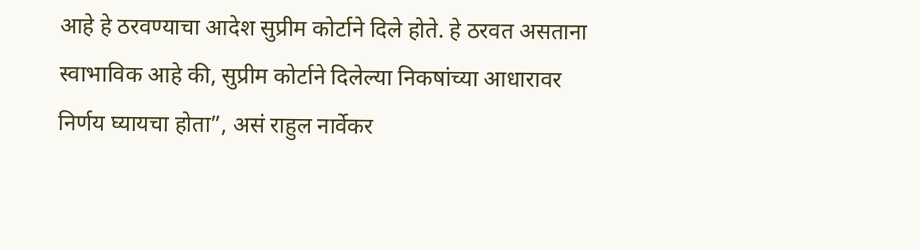आहे हे ठरवण्याचा आदेश सुप्रीम कोर्टाने दिले होते. हे ठरवत असताना स्वाभाविक आहे की, सुप्रीम कोर्टाने दिलेल्या निकषांच्या आधारावर निर्णय घ्यायचा होता”, असं राहुल नार्वेकर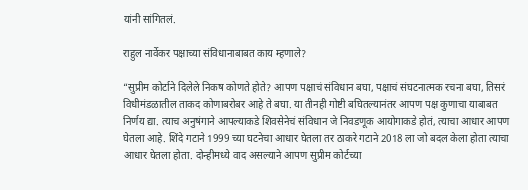यांनी सांगितलं.

राहुल नार्वेकर पक्षाच्या संविधानाबाबत काय म्हणाले?

“सुप्रीम कोर्टाने दिलेले निकष कोणते होते? आपण पक्षाचं संविधान बघा, पक्षाचं संघटनात्मक रचना बघा, तिसरं विधीमंडळातील ताकद कोणाबरोबर आहे ते बघा. या तीनही गोष्टी बघितल्यानंतर आपण पक्ष कुणाचा याबाबत निर्णय द्या. त्याच अनुषंगाने आपल्याकडे शिवसेनेचं संविधान जे निवडणूक आयोगाकडे होतं, त्याचा आधार आपण घेतला आहे. शिंदे गटाने 1999 च्या घटनेचा आधार घेतला तर ठाकरे गटाने 2018 ला जो बदल केला होता त्याचा आधार घेतला होता. दोन्हीमध्ये वाद असल्याने आपण सुप्रीम कोर्टच्या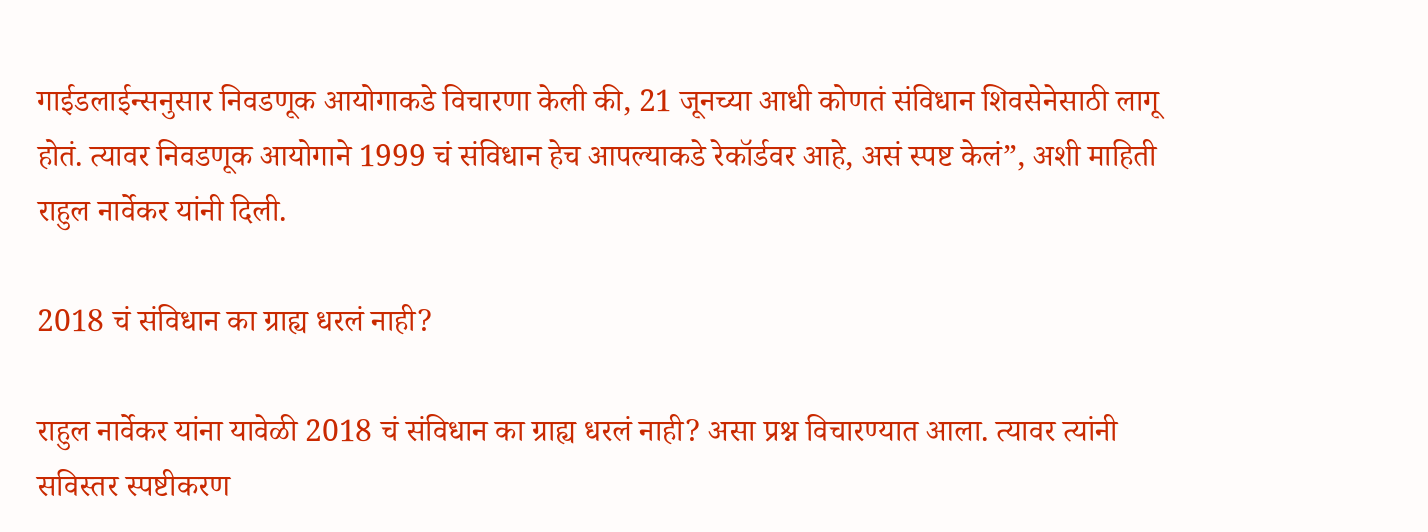गाईडलाईन्सनुसार निवडणूक आयोगाकडे विचारणा केली की, 21 जूनच्या आधी कोणतं संविधान शिवसेनेसाठी लागू होतं. त्यावर निवडणूक आयोगाने 1999 चं संविधान हेच आपल्याकडे रेकॉर्डवर आहे, असं स्पष्ट केलं”, अशी माहिती राहुल नार्वेकर यांनी दिली.

2018 चं संविधान का ग्राह्य धरलं नाही?

राहुल नार्वेकर यांना यावेळी 2018 चं संविधान का ग्राह्य धरलं नाही? असा प्रश्न विचारण्यात आला. त्यावर त्यांनी सविस्तर स्पष्टीकरण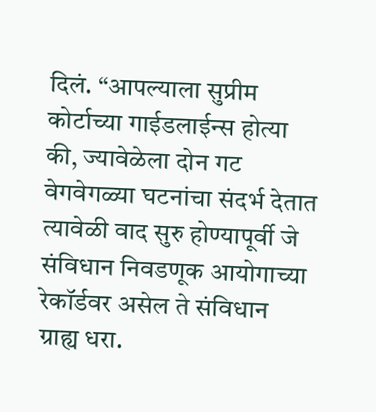दिलं. “आपल्याला सुप्रीम कोर्टाच्या गाईडलाईन्स होत्या की, ज्यावेळेला दोन गट वेगवेगळ्या घटनांचा संदर्भ देतात त्यावेळी वाद सुरु होण्यापूर्वी जे संविधान निवडणूक आयोगाच्या रेकॉर्डवर असेल ते संविधान ग्राह्य धरा.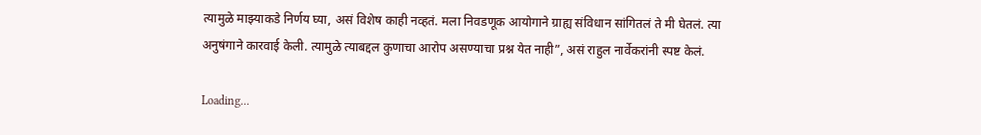त्यामुळे माझ्याकडे निर्णय घ्या, असं विशेष काही नव्हतं. मला निवडणूक आयोगाने ग्राह्य संविधान सांगितलं ते मी घेतलं. त्या अनुषंगाने कारवाई केली. त्यामुळे त्याबद्दल कुणाचा आरोप असण्याचा प्रश्न येत नाही”, असं राहुल नार्वेकरांनी स्पष्ट केलं.

Loading...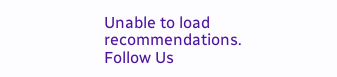Unable to load recommendations.
Follow Us